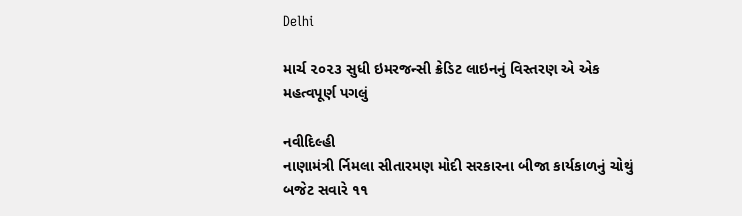Delhi

માર્ચ ૨૦૨૩ સુધી ઇમરજન્સી ક્રેડિટ લાઇનનું વિસ્તરણ એ એક મહત્વપૂર્ણ પગલું

નવીદિલ્હી
નાણામંત્રી ર્નિમલા સીતારમણ મોદી સરકારના બીજા કાર્યકાળનું ચોથું બજેટ સવારે ૧૧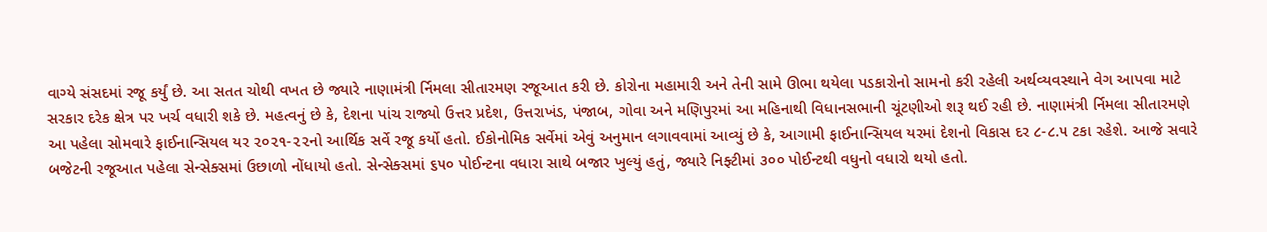વાગ્યે સંસદમાં રજૂ કર્યું છે. આ સતત ચોથી વખત છે જ્યારે નાણામંત્રી ર્નિમલા સીતારમણ રજૂઆત કરી છે. કોરોના મહામારી અને તેની સામે ઊભા થયેલા પડકારોનો સામનો કરી રહેલી અર્થવ્યવસ્થાને વેગ આપવા માટે સરકાર દરેક ક્ષેત્ર પર ખર્ચ વધારી શકે છે. મહત્વનું છે કે, દેશના પાંચ રાજ્યો ઉત્તર પ્રદેશ, ઉત્તરાખંડ, પંજાબ, ગોવા અને મણિપુરમાં આ મહિનાથી વિધાનસભાની ચૂંટણીઓ શરૂ થઈ રહી છે. નાણામંત્રી ર્નિમલા સીતારમણે આ પહેલા સોમવારે ફાઈનાન્સિયલ યર ૨૦૨૧-૨૨નો આર્થિક સર્વે રજૂ કર્યો હતો. ઈકોનોમિક સર્વેમાં એવું અનુમાન લગાવવામાં આવ્યું છે કે, આગામી ફાઈનાન્સિયલ યરમાં દેશનો વિકાસ દર ૮-૮.૫ ટકા રહેશે. આજે સવારે બજેટની રજૂઆત પહેલા સેન્સેક્સમાં ઉછાળો નોંધાયો હતો. સેન્સેક્સમાં ૬૫૦ પોઈન્ટના વધારા સાથે બજાર ખુલ્યું હતું, જ્યારે નિફ્ટીમાં ૩૦૦ પોઈન્ટથી વધુનો વધારો થયો હતો.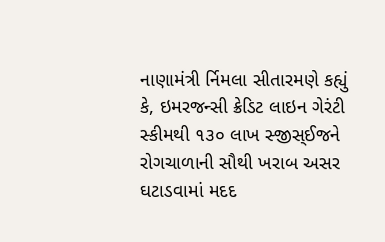નાણામંત્રી ર્નિમલા સીતારમણે કહ્યું કે, ઇમરજન્સી ક્રેડિટ લાઇન ગેરંટી સ્કીમથી ૧૩૦ લાખ સ્જીસ્ઈજને રોગચાળાની સૌથી ખરાબ અસર ઘટાડવામાં મદદ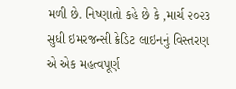મળી છે. નિષ્ણાતો કહે છે કે ,માર્ચ ૨૦૨૩ સુધી ઇમરજન્સી ક્રેડિટ લાઇનનું વિસ્તરણ એ એક મહત્વપૂર્ણ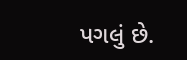પગલું છે.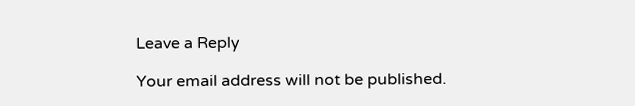Leave a Reply

Your email address will not be published.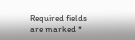Required fields are marked *